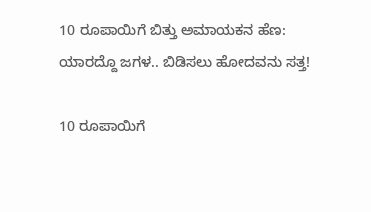10 ರೂಪಾಯಿಗೆ ಬಿತ್ತು ಅಮಾಯಕನ ಹೆಣ: ಯಾರದ್ದೊ ಜಗಳ.. ಬಿಡಿಸಲು ಹೋದವನು ಸತ್ತ!

10 ರೂಪಾಯಿಗೆ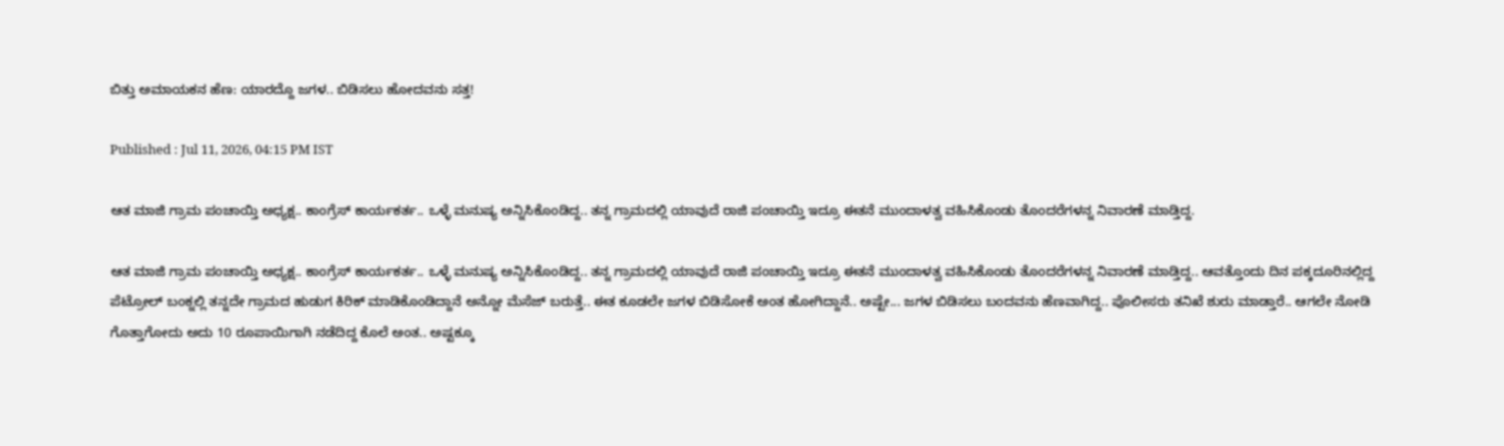ಬಿತ್ತು ಅಮಾಯಕನ ಹೆಣ: ಯಾರದ್ದೊ ಜಗಳ.. ಬಿಡಿಸಲು ಹೋದವನು ಸತ್ತ!

Published : Jul 11, 2026, 04:15 PM IST

ಆತ ಮಾಜಿ ಗ್ರಾಮ ಪಂಚಾಯ್ತಿ ಅಧ್ಯಕ್ಷ.. ಕಾಂಗ್ರೆಸ್ ಕಾರ್ಯಕರ್ತ.. ಒಳ್ಳೆ ಮನುಷ್ಯ ಅನ್ನಿಸಿಕೊಂಡಿದ್ದ.. ತನ್ನ ಗ್ರಾಮದಲ್ಲಿ ಯಾವುದೆ ರಾಜಿ ಪಂಚಾಯ್ತಿ ಇದ್ರೂ ಈತನೆ ಮುಂದಾಳತ್ವ ವಹಿಸಿಕೊಂಡು ತೊಂದರೆಗಳನ್ನ ನಿವಾರಣೆ ಮಾಡ್ತಿದ್ದ.

ಆತ ಮಾಜಿ ಗ್ರಾಮ ಪಂಚಾಯ್ತಿ ಅಧ್ಯಕ್ಷ.. ಕಾಂಗ್ರೆಸ್ ಕಾರ್ಯಕರ್ತ.. ಒಳ್ಳೆ ಮನುಷ್ಯ ಅನ್ನಿಸಿಕೊಂಡಿದ್ದ.. ತನ್ನ ಗ್ರಾಮದಲ್ಲಿ ಯಾವುದೆ ರಾಜಿ ಪಂಚಾಯ್ತಿ ಇದ್ರೂ ಈತನೆ ಮುಂದಾಳತ್ವ ವಹಿಸಿಕೊಂಡು ತೊಂದರೆಗಳನ್ನ ನಿವಾರಣೆ ಮಾಡ್ತಿದ್ದ.. ಆವತ್ತೊಂದು ದಿನ ಪಕ್ಕದೂರಿನಲ್ಲಿದ್ದ ಪೆಟ್ರೋಲ್ ಬಂಕ್ನಲ್ಲಿ ತನ್ನದೇ ಗ್ರಾಮದ ಹುಡುಗ ಕಿರಿಕ್ ಮಾಡಿಕೊಂಡಿದ್ದಾನೆ ಅನ್ನೋ ಮೆಸೆಜ್ ಬರುತ್ತೆ.. ಈತ ಕೂಡಲೇ ಜಗಳ ಬಿಡಿಸೋಕೆ ಅಂತ ಹೋಗಿದ್ದಾನೆ.. ಅಷ್ಟೇ... ಜಗಳ ಬಿಡಿಸಲು ಬಂದವನು ಹೆಣವಾಗಿದ್ದ.. ಪೊಲೀಸರು ತನಿಖೆ ಶುರು ಮಾಡ್ತಾರೆ.. ಆಗಲೇ ನೋಡಿ ಗೊತ್ತಾಗೋದು ಅದು 10 ರೂಪಾಯಿಗಾಗಿ ನಡೆದಿದ್ದ ಕೊಲೆ ಅಂತ.. ಅಷ್ಟಕ್ಕೂ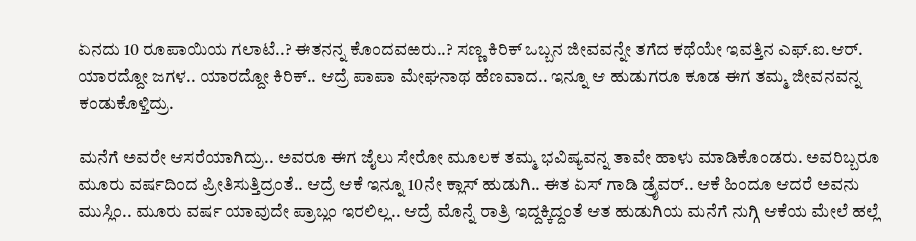ಏನದು 10 ರೂಪಾಯಿಯ ಗಲಾಟೆ..? ಈತನನ್ನ ಕೊಂದವಱರು..? ಸಣ್ಣ ಕಿರಿಕ್ ಒಬ್ಬನ ಜೀವವನ್ನೇ ತಗೆದ ಕಥೆಯೇ ಇವತ್ತಿನ ಎಫ್.ಐ.ಆರ್. ಯಾರದ್ದೋ ಜಗಳ.. ಯಾರದ್ದೋ ಕಿರಿಕ್.. ಆದ್ರೆ ಪಾಪಾ ಮೇಘನಾಥ ಹೆಣವಾದ.. ಇನ್ನೂ ಆ ಹುಡುಗರೂ ಕೂಡ ಈಗ ತಮ್ಮ ಜೀವನವನ್ನ ಕಂಡುಕೊಳ್ತಿದ್ರು.

ಮನೆಗೆ ಅವರೇ ಆಸರೆಯಾಗಿದ್ರು.. ಅವರೂ ಈಗ ಜೈಲು ಸೇರೋ ಮೂಲಕ ತಮ್ಮ ಭವಿಷ್ಯವನ್ನ ತಾವೇ ಹಾಳು ಮಾಡಿಕೊಂಡರು. ಅವರಿಬ್ಬರೂ ಮೂರು ವರ್ಷದಿಂದ ಪ್ರೀತಿಸುತ್ತಿದ್ರಂತೆ.. ಆದ್ರೆ ಆಕೆ ಇನ್ನೂ 10ನೇ ಕ್ಲಾಸ್ ಹುಡುಗಿ.. ಈತ ಏಸ್ ಗಾಡಿ ಡ್ರೈವರ್.. ಆಕೆ ಹಿಂದೂ ಆದರೆ ಅವನು ಮುಸ್ಲಿಂ.. ಮೂರು ವರ್ಷ ಯಾವುದೇ ಪ್ರಾಬ್ಲಂ ಇರಲಿಲ್ಲ.. ಆದ್ರೆ ಮೊನ್ನೆ ರಾತ್ರಿ ಇದ್ದಕ್ಕಿದ್ದಂತೆ ಆತ ಹುಡುಗಿಯ ಮನೆಗೆ ನುಗ್ಗಿ ಆಕೆಯ ಮೇಲೆ ಹಲ್ಲೆ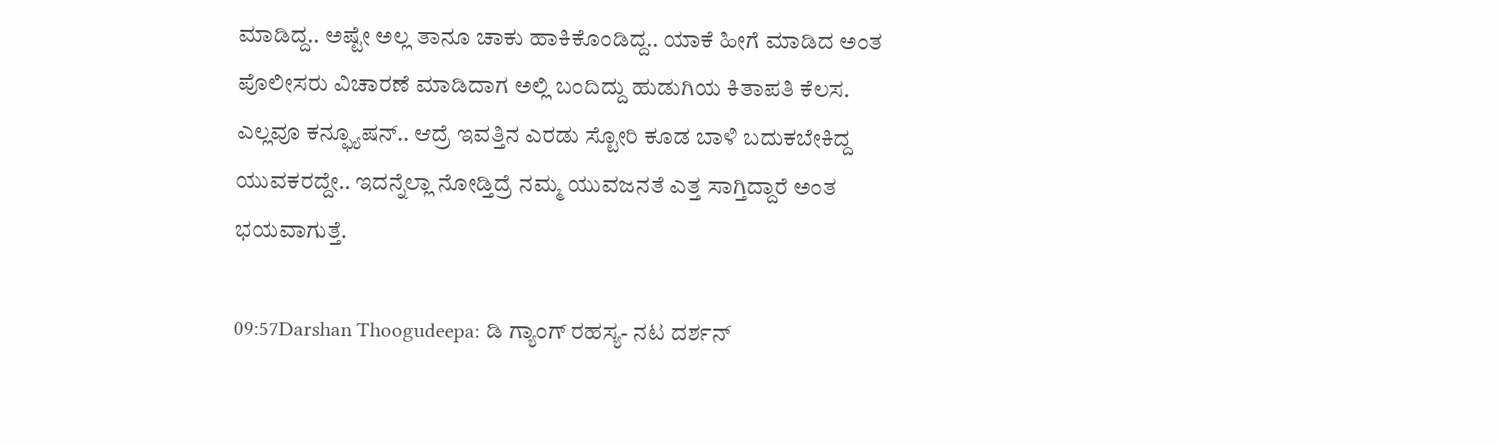ಮಾಡಿದ್ದ.. ಅಷ್ಟೇ ಅಲ್ಲ ತಾನೂ ಚಾಕು ಹಾಕಿಕೊಂಡಿದ್ದ.. ಯಾಕೆ ಹೀಗೆ ಮಾಡಿದ ಅಂತ ಪೊಲೀಸರು ವಿಚಾರಣೆ ಮಾಡಿದಾಗ ಅಲ್ಲಿ ಬಂದಿದ್ದು ಹುಡುಗಿಯ ಕಿತಾಪತಿ ಕೆಲಸ. ಎಲ್ಲವೂ ಕನ್ಫ್ಯೂಷನ್.. ಆದ್ರೆ ಇವತ್ತಿನ ಎರಡು ಸ್ಟೋರಿ ಕೂಡ ಬಾಳಿ ಬದುಕಬೇಕಿದ್ದ ಯುವಕರದ್ದೇ.. ಇದನ್ನೆಲ್ಲಾ ನೋಡ್ತಿದ್ರೆ ನಮ್ಮ ಯುವಜನತೆ ಎತ್ತ ಸಾಗ್ತಿದ್ದಾರೆ ಅಂತ ಭಯವಾಗುತ್ತೆ.

09:57Darshan Thoogudeepa: ಡಿ ಗ್ಯಾಂಗ್ ರಹಸ್ಯ- ನಟ ದರ್ಶನ್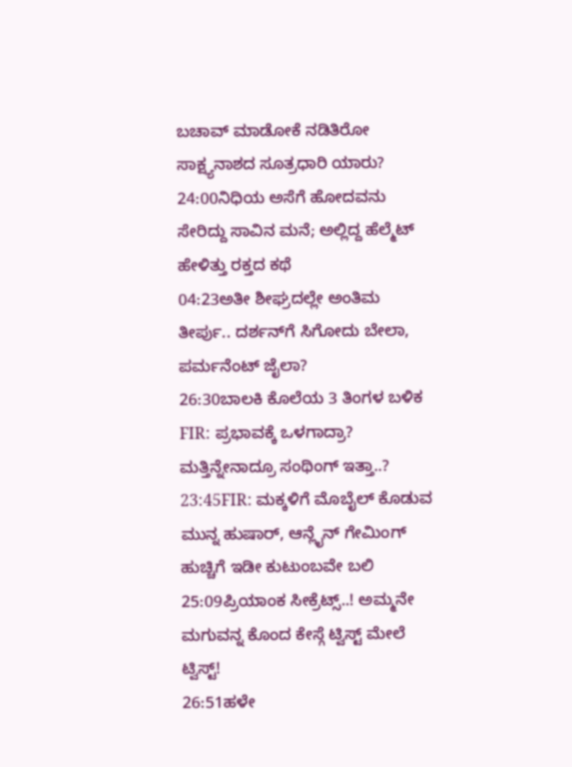ಬಚಾವ್ ಮಾಡೋಕೆ ನಡಿತಿರೋ ಸಾಕ್ಷ್ಯನಾಶದ ಸೂತ್ರಧಾರಿ ಯಾರು?
24:00ನಿಧಿಯ ಅಸೆಗೆ ಹೋದವನು ಸೇರಿದ್ದು ಸಾವಿನ ಮನೆ; ಅಲ್ಲಿದ್ದ ಹೆಲ್ಮೆಟ್ ಹೇಳಿತ್ತು ರಕ್ತದ ಕಥೆ
04:23ಅತೀ ಶೀಘ್ರದಲ್ಲೇ ಅಂತಿಮ ತೀರ್ಪು.. ದರ್ಶನ್‌ಗೆ ಸಿಗೋದು ಬೇಲಾ, ಪರ್ಮನೆಂಟ್ ಜೈಲಾ?
26:30ಬಾಲಕಿ ಕೊಲೆಯ 3 ತಿಂಗಳ ಬಳಿಕ FIR: ಪ್ರಭಾವಕ್ಕೆ ಒಳಗಾದ್ರಾ? ಮತ್ತಿನ್ನೇನಾದ್ರೂ ಸಂಥಿಂಗ್ ಇತ್ತಾ..?
23:45FIR: ಮಕ್ಕಳಿಗೆ ಮೊಬೈಲ್ ಕೊಡುವ ಮುನ್ನ ಹುಷಾರ್, ಆನ್ಲೈನ್ ಗೇಮಿಂಗ್ ಹುಚ್ಚಿಗೆ ಇಡೀ ಕುಟುಂಬವೇ ಬಲಿ
25:09ಪ್ರಿಯಾಂಕ ಸೀಕ್ರೆಟ್ಸ್..! ಅಮ್ಮನೇ ಮಗುವನ್ನ ಕೊಂದ ಕೇಸ್ಗೆ ಟ್ವಿಸ್ಟ್ ಮೇಲೆ ಟ್ವಿಸ್ಟ್!
26:51ಹಳೇ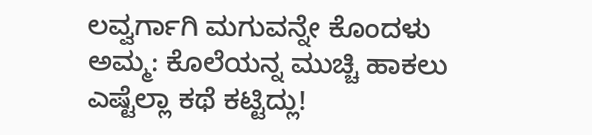ಲವ್ವರ್ಗಾಗಿ ಮಗುವನ್ನೇ ಕೊಂದಳು ಅಮ್ಮ: ಕೊಲೆಯನ್ನ ಮುಚ್ಚಿ ಹಾಕಲು ಎಷ್ಟೆಲ್ಲಾ ಕಥೆ ಕಟ್ಟಿದ್ಲು!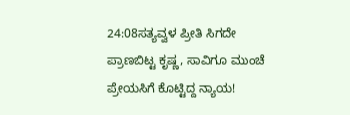24:08ಸತ್ಯವ್ವಳ ಪ್ರೀತಿ ಸಿಗದೇ ಪ್ರಾಣಬಿಟ್ಟ ಕೃಷ್ಣ, ಸಾವಿಗೂ ಮುಂಚೆ ಪ್ರೇಯಸಿಗೆ ಕೊಟ್ಟಿದ್ದ ನ್ಯಾಯ!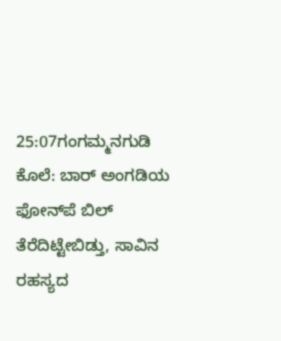25:07ಗಂಗಮ್ಮನಗುಡಿ ಕೊಲೆ: ಬಾರ್ ಅಂಗಡಿಯ ಫೋನ್‌ಪೆ ಬಿಲ್ ತೆರೆದಿಟ್ಟೇಬಿಡ್ತು, ಸಾವಿನ ರಹಸ್ಯದ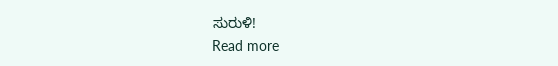ಸುರುಳಿ!
Read more